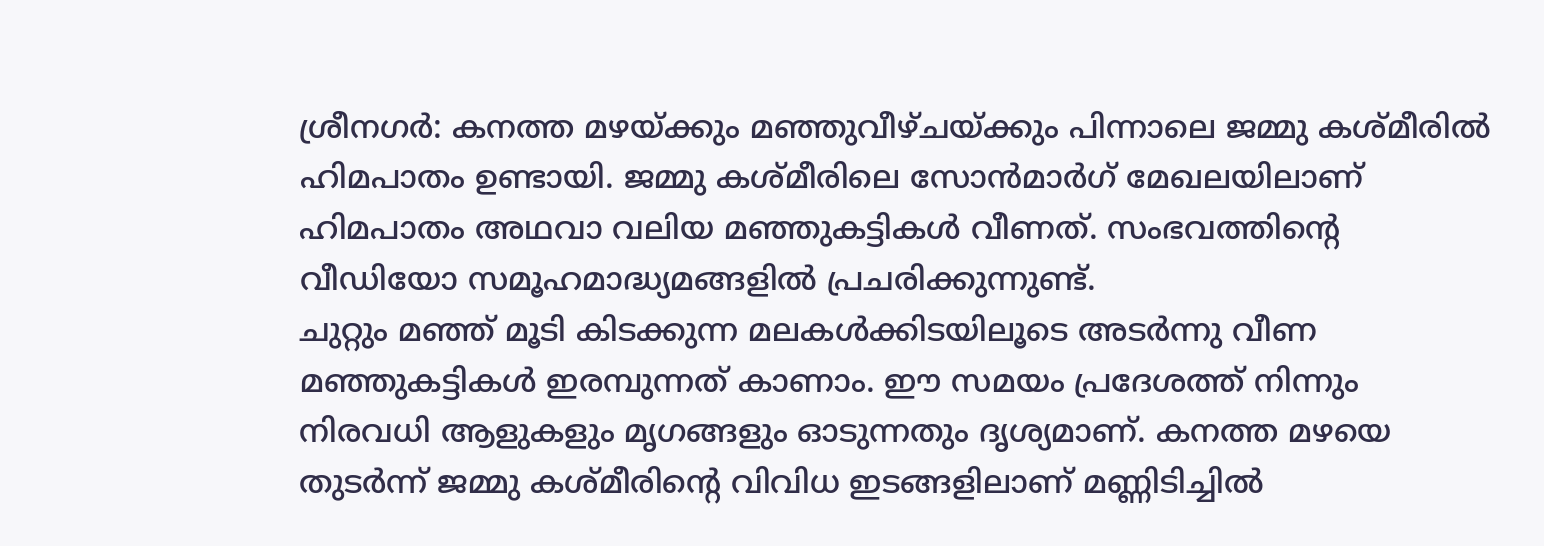ശ്രീനഗർ: കനത്ത മഴയ്ക്കും മഞ്ഞുവീഴ്ചയ്ക്കും പിന്നാലെ ജമ്മു കശ്മീരിൽ ഹിമപാതം ഉണ്ടായി. ജമ്മു കശ്മീരിലെ സോൻമാർഗ് മേഖലയിലാണ് ഹിമപാതം അഥവാ വലിയ മഞ്ഞുകട്ടികൾ വീണത്. സംഭവത്തിന്റെ വീഡിയോ സമൂഹമാദ്ധ്യമങ്ങളിൽ പ്രചരിക്കുന്നുണ്ട്.
ചുറ്റും മഞ്ഞ് മൂടി കിടക്കുന്ന മലകൾക്കിടയിലൂടെ അടർന്നു വീണ മഞ്ഞുകട്ടികൾ ഇരമ്പുന്നത് കാണാം. ഈ സമയം പ്രദേശത്ത് നിന്നും നിരവധി ആളുകളും മൃഗങ്ങളും ഓടുന്നതും ദൃശ്യമാണ്. കനത്ത മഴയെ തുടർന്ന് ജമ്മു കശ്മീരിന്റെ വിവിധ ഇടങ്ങളിലാണ് മണ്ണിടിച്ചിൽ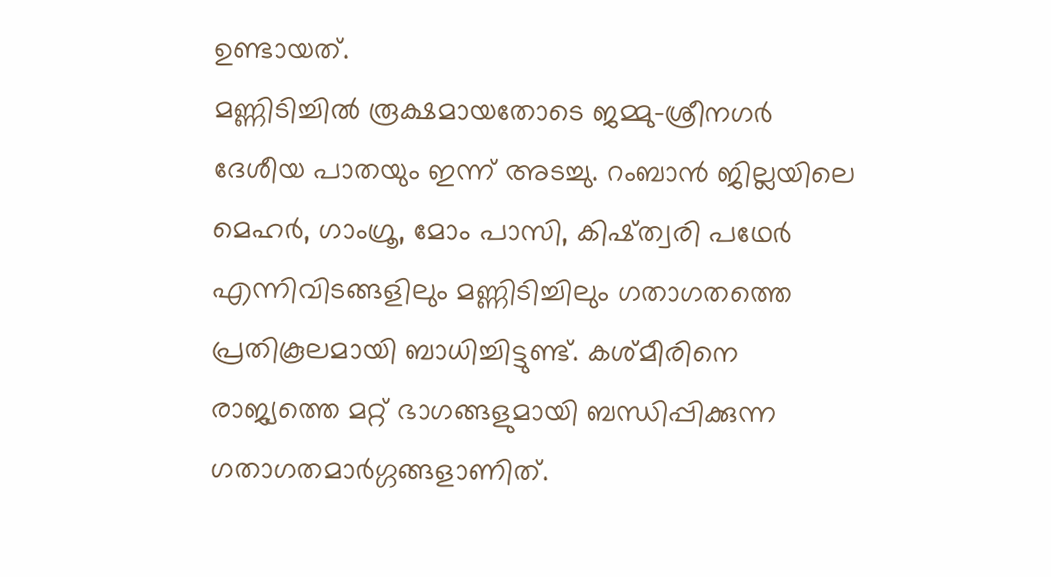ഉണ്ടായത്.
മണ്ണിടിച്ചിൽ രൂക്ഷമായതോടെ ജമ്മു-ശ്രീനഗർ ദേശീയ പാതയും ഇന്ന് അടച്ചു. റംബാൻ ജില്ലയിലെ മെഹർ, ഗാംഗ്രൂ, മോം പാസി, കിഷ്ത്വരി പഥേർ എന്നിവിടങ്ങളിലും മണ്ണിടിച്ചിലും ഗതാഗതത്തെ പ്രതികൂലമായി ബാധിച്ചിട്ടുണ്ട്. കശ്മീരിനെ രാജ്യത്തെ മറ്റ് ഭാഗങ്ങളുമായി ബന്ധിപ്പിക്കുന്ന ഗതാഗതമാർഗ്ഗങ്ങളാണിത്.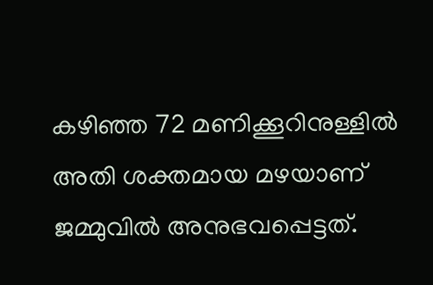കഴിഞ്ഞ 72 മണിക്കൂറിനുള്ളിൽ അതി ശക്തമായ മഴയാണ് ജമ്മുവിൽ അനുഭവപ്പെട്ടത്.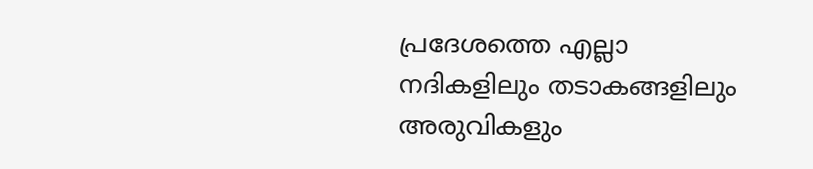പ്രദേശത്തെ എല്ലാ നദികളിലും തടാകങ്ങളിലും അരുവികളും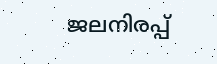ജലനിരപ്പ്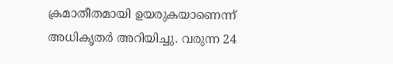ക്രമാതീതമായി ഉയരുകയാണെന്ന് അധികൃതർ അറിയിച്ചു. വരുന്ന 24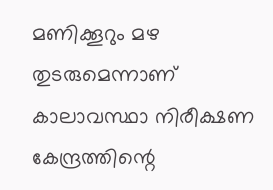മണിക്കൂറും മഴ തുടരുമെന്നാണ് കാലാവസ്ഥാ നിരീക്ഷണ കേന്ദ്രത്തിന്റെ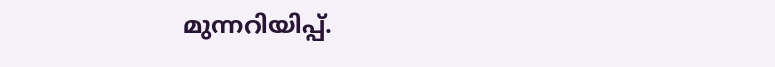മുന്നറിയിപ്പ്.